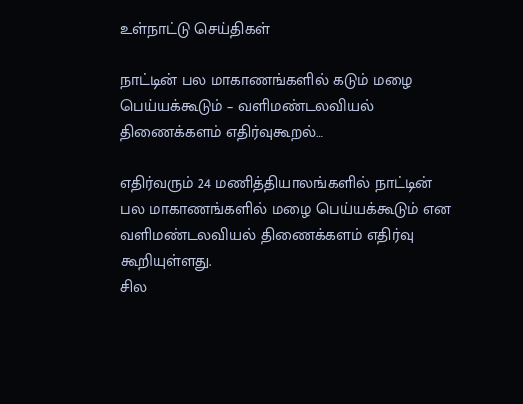உள்நாட்டு செய்திகள்

நாட்டின் பல மாகாணங்களில் கடும் மழை பெய்யக்கூடும் – வளிமண்டலவியல் திணைக்களம் எதிர்வுகூறல்…

எதிர்வரும் 24 மணித்தியாலங்களில் நாட்டின் பல மாகாணங்களில் மழை பெய்யக்கூடும் என வளிமண்டலவியல் திணைக்களம் எதிர்வு கூறியுள்ளது.
சில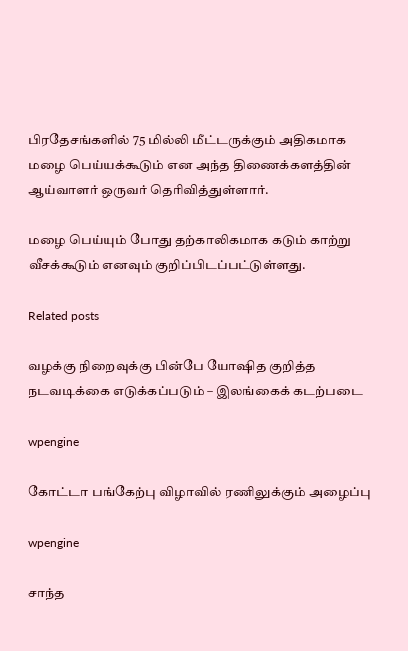பிரதேசங்களில் 75 மில்லி மீட்டருக்கும் அதிகமாக மழை பெய்யக்கூடும் என அந்த திணைக்களத்தின் ஆய்வாளர் ஒருவர் தெரிவித்துள்ளார்.

மழை பெய்யும் போது தற்காலிகமாக கடும் காற்று வீசக்கூடும் எனவும் குறிப்பிடப்பட்டுள்ளது.

Related posts

வழக்கு நிறைவுக்கு பின்பே யோஷித குறித்த நடவடிக்கை எடுக்கப்படும் – இலங்கைக் கடற்படை

wpengine

கோட்டா பங்கேற்பு விழாவில் ரணிலுக்கும் அழைப்பு

wpengine

சாந்த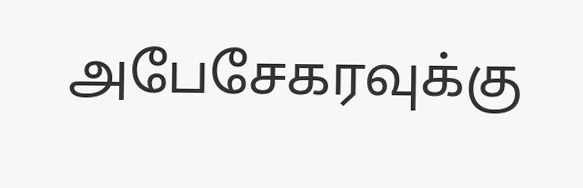அபேசேகரவுக்கு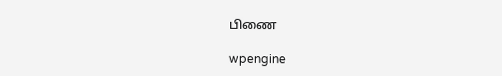பிணை

wpengine